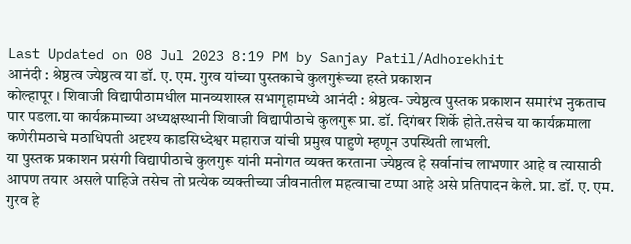Last Updated on 08 Jul 2023 8:19 PM by Sanjay Patil/Adhorekhit
आनंदी : श्रेष्ठत्व ज्येष्ठत्व या डॉ. ए. एम. गुरव यांच्या पुस्तकाचे कुलगुरूंच्या हस्ते प्रकाशन
कोल्हापूर । शिवाजी विद्यापीठामधील मानव्यशास्त्र सभागृहामध्ये आनंदी : श्रेष्ठत्व- ज्येष्ठत्व पुस्तक प्रकाशन समारंभ नुकताच पार पडला.या कार्यक्रमाच्या अध्यक्षस्थानी शिवाजी विद्यापीठाचे कुलगुरू प्रा. डॉ. दिगंबर शिर्के होते.तसेच या कार्यक्रमाला कणेरीमठाचे मठाधिपती अदृश्य काडसिध्देश्वर महाराज यांची प्रमुख पाहुणे म्हणून उपस्थिती लाभली.
या पुस्तक प्रकाशन प्रसंगी विद्यापीठाचे कुलगुरू यांनी मनोगत व्यक्त करताना ज्येष्ठत्व हे सर्वानांच लाभणार आहे व त्यासाठी आपण तयार असले पाहिजे तसेच तो प्रत्येक व्यक्तीच्या जीवनातील महत्वाचा टप्पा आहे असे प्रतिपादन केले. प्रा. डॉ. ए. एम. गुरव हे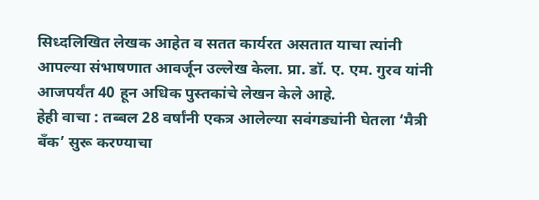सिध्दलिखित लेखक आहेत व सतत कार्यरत असतात याचा त्यांनी आपल्या संभाषणात आवर्जून उल्लेख केला. प्रा. डॉ. ए. एम. गुरव यांनी आजपर्यंत 40 हून अधिक पुस्तकांचे लेखन केले आहे.
हेही वाचा : तब्बल 28 वर्षांनी एकत्र आलेल्या सवंगड्यांनी घेतला ‘मैत्री बँक’ सुरू करण्याचा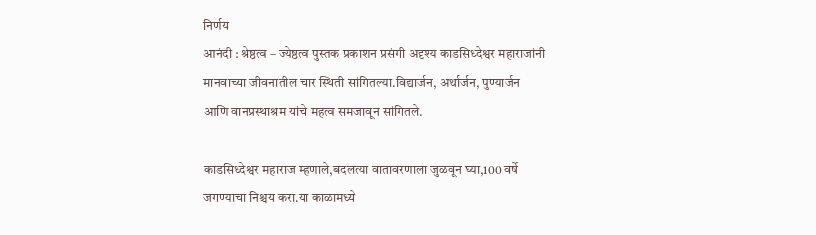निर्णय
आनंदी : श्रेष्ठत्व – ज्येष्ठत्व पुस्तक प्रकाशन प्रसंगी अदृश्य काडसिध्देश्वर महाराजांनी मानवाच्या जीवनातील चार स्थिती सांगितल्या.विद्यार्जन, अर्थार्जन, पुण्यार्जन आणि वानप्रस्थाश्रम यांचे महत्व समजावून सांगितले.

काडसिध्देश्वर महाराज म्हणाले,बदलत्या वातावरणाला जुळवून घ्या,100 वर्षे जगण्याचा निश्चय करा.या काळामध्ये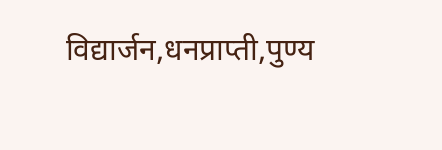विद्यार्जन,धनप्राप्ती,पुण्य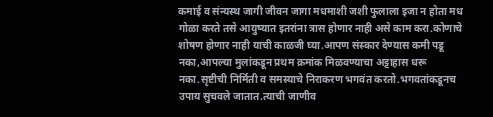कमाई व संन्यस्थ जागी जीवन जागा मधमाशी जशी फुलाला इजा न होता मध गोळा करते तसे आयुष्यात इतरांना त्रास होणार नाही असे काम करा.कोणाचे शोषण होणार नाही याची काळजी घ्या.आपण संस्कार देण्यास कमी पडू नका,आपल्या मुलांकडून प्रथम क्रमांक मिळवण्याचा अट्टाहास धरू नका.सृष्टीची निर्मिती व समस्याचे निराकरण भगवंत करतो.भगवतांकडूनच उपाय सुचवले जातात.त्याची जाणीव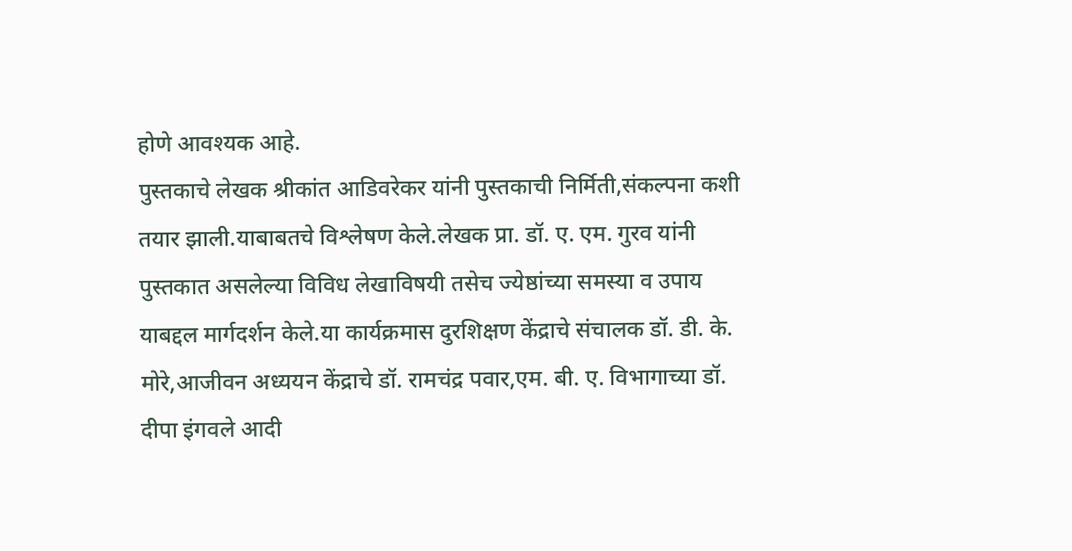होणे आवश्यक आहे.
पुस्तकाचे लेखक श्रीकांत आडिवरेकर यांनी पुस्तकाची निर्मिती,संकल्पना कशी तयार झाली.याबाबतचे विश्लेषण केले.लेखक प्रा. डॉ. ए. एम. गुरव यांनी पुस्तकात असलेल्या विविध लेखाविषयी तसेच ज्येष्ठांच्या समस्या व उपाय याबद्दल मार्गदर्शन केले.या कार्यक्रमास दुरशिक्षण केंद्राचे संचालक डॉ. डी. के. मोरे,आजीवन अध्ययन केंद्राचे डॉ. रामचंद्र पवार,एम. बी. ए. विभागाच्या डॉ. दीपा इंगवले आदी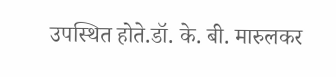उपस्थित होते.डॉ. के. बी. मारुलकर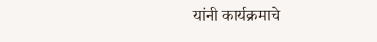यांनी कार्यक्रमाचे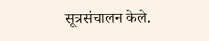सूत्रसंचालन केले.